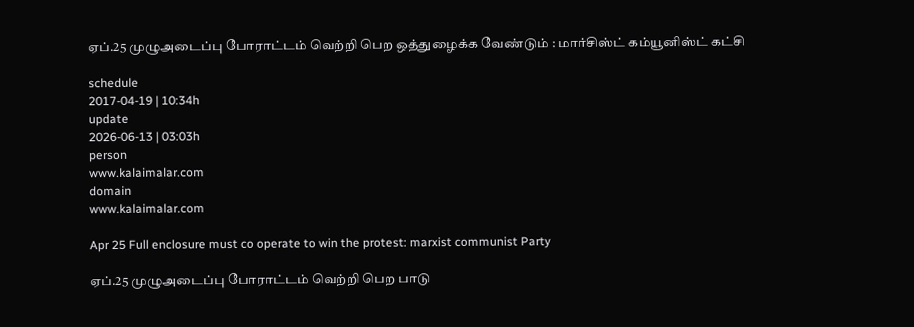ஏப்.25 முழுஅடைப்பு போராட்டம் வெற்றி பெற ஒத்துழைக்க வேண்டும் : மார்சிஸ்ட் கம்யூனிஸ்ட் கட்சி

schedule
2017-04-19 | 10:34h
update
2026-06-13 | 03:03h
person
www.kalaimalar.com
domain
www.kalaimalar.com

Apr 25 Full enclosure must co operate to win the protest: marxist communist Party

ஏப்.25 முழுஅடைப்பு போராட்டம் வெற்றி பெற பாடு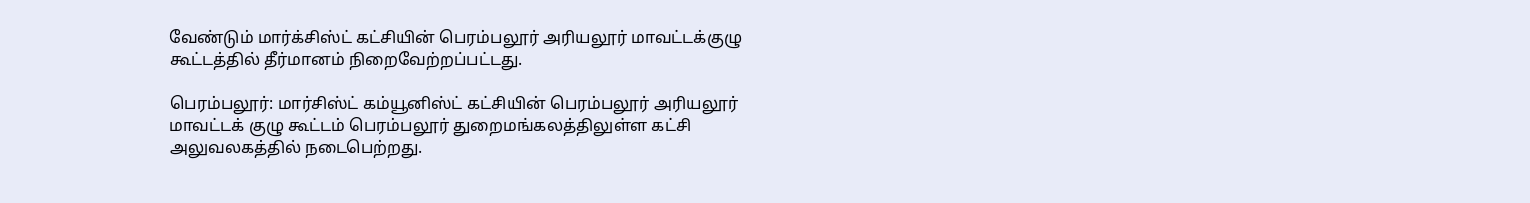வேண்டும் மார்க்சிஸ்ட் கட்சியின் பெரம்பலூர் அரியலூர் மாவட்டக்குழு கூட்டத்தில் தீர்மானம் நிறைவேற்றப்பட்டது.

பெரம்பலூர்: மார்சிஸ்ட் கம்யூனிஸ்ட் கட்சியின் பெரம்பலூர் அரியலூர் மாவட்டக் குழு கூட்டம் பெரம்பலூர் துறைமங்கலத்திலுள்ள கட்சி அலுவலகத்தில் நடைபெற்றது.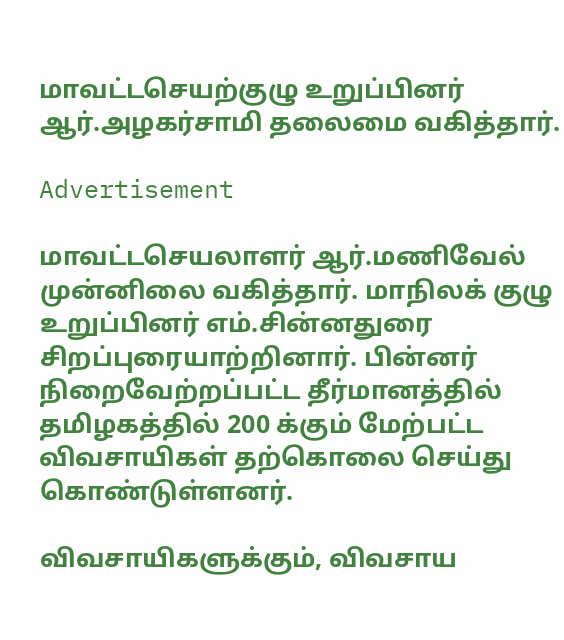மாவட்டசெயற்குழு உறுப்பினர் ஆர்.அழகர்சாமி தலைமை வகித்தார்.

Advertisement

மாவட்டசெயலாளர் ஆர்.மணிவேல் முன்னிலை வகித்தார். மாநிலக் குழு உறுப்பினர் எம்.சின்னதுரை சிறப்புரையாற்றினார். பின்னர் நிறைவேற்றப்பட்ட தீர்மானத்தில் தமிழகத்தில் 200 க்கும் மேற்பட்ட விவசாயிகள் தற்கொலை செய்து கொண்டுள்ளனர்.

விவசாயிகளுக்கும், விவசாய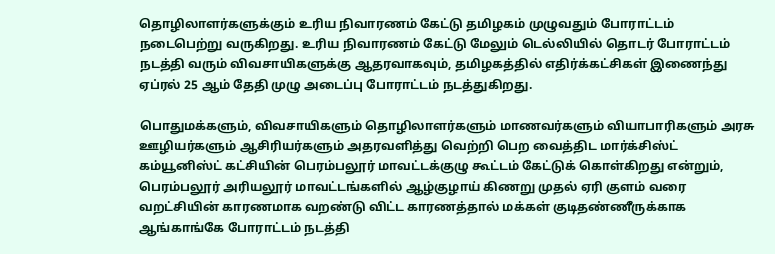தொழிலாளர்களுக்கும் உரிய நிவாரணம் கேட்டு தமிழகம் முழுவதும் போராட்டம் நடைபெற்று வருகிறது. உரிய நிவாரணம் கேட்டு மேலும் டெல்லியில் தொடர் போராட்டம் நடத்தி வரும் விவசாயிகளுக்கு ஆதரவாகவும், தமிழகத்தில் எதிர்க்கட்சிகள் இணைந்து ஏப்ரல் 25 ஆம் தேதி முழு அடைப்பு போராட்டம் நடத்துகிறது.

பொதுமக்களும், விவசாயிகளும் தொழிலாளர்களும் மாணவர்களும் வியாபாரிகளும் அரசு ஊழியர்களும் ஆசிரியர்களும் அதரவளித்து வெற்றி பெற வைத்திட மார்க்சிஸ்ட் கம்யூனிஸ்ட் கட்சியின் பெரம்பலூர் மாவட்டக்குழு கூட்டம் கேட்டுக் கொள்கிறது என்றும், பெரம்பலூர் அரியலூர் மாவட்டங்களில் ஆழ்குழாய் கிணறு முதல் ஏரி குளம் வரை வறட்சியின் காரணமாக வறண்டு விட்ட காரணத்தால் மக்கள் குடிதண்ணீருக்காக ஆங்காங்கே போராட்டம் நடத்தி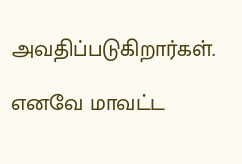அவதிப்படுகிறார்கள்.

எனவே மாவட்ட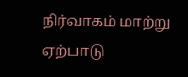நிர்வாகம் மாற்று ஏற்பாடு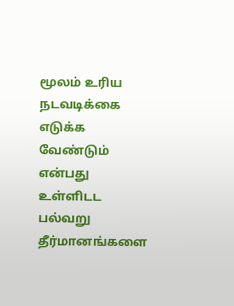மூலம் உரிய நடவடிக்கை எடுக்க வேண்டும் என்பது உள்ளிடட பல்வறு தீர்மானங்களை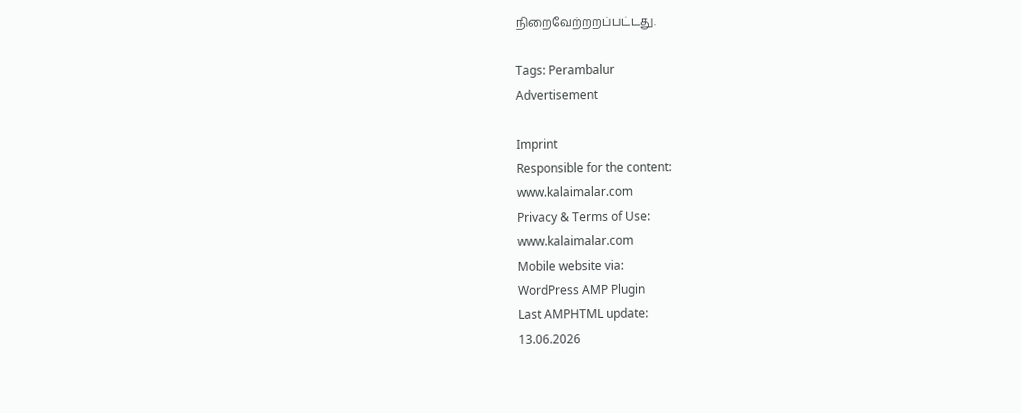நிறைவேற்றறப்பட்டது.

Tags: Perambalur
Advertisement

Imprint
Responsible for the content:
www.kalaimalar.com
Privacy & Terms of Use:
www.kalaimalar.com
Mobile website via:
WordPress AMP Plugin
Last AMPHTML update:
13.06.2026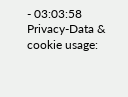- 03:03:58
Privacy-Data & cookie usage: